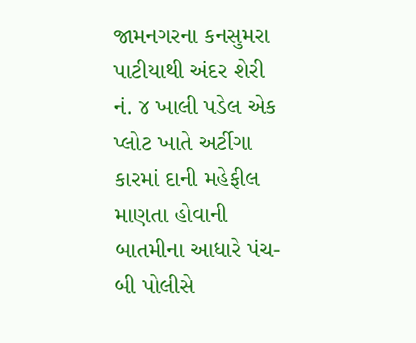જામનગરના કનસુમરા પાટીયાથી અંદર શેરી નં. ૪ ખાલી પડેલ એક પ્લોટ ખાતે અર્ટીગા કારમાં દાની મહેફીલ માણતા હોવાની બાતમીના આધારે પંચ-બી પોલીસે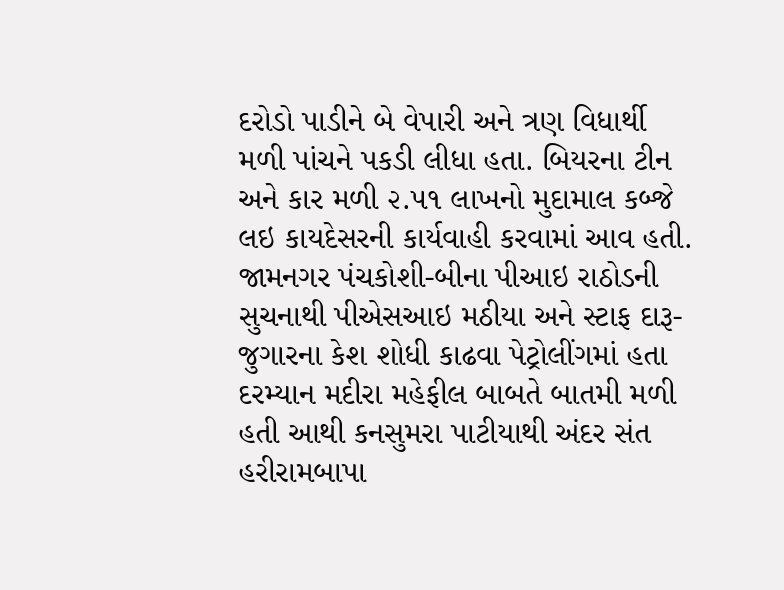દરોડો પાડીને બે વેપારી અને ત્રણ વિધાર્થી મળી પાંચને પકડી લીધા હતા. બિયરના ટીન અને કાર મળી ૨.૫૧ લાખનો મુદામાલ કબ્જે લઇ કાયદેસરની કાર્યવાહી કરવામાં આવ હતી.
જામનગર પંચકોશી-બીના પીઆઇ રાઠોડની સુચનાથી પીએસઆઇ મઠીયા અને સ્ટાફ દારૂ-જુગારના કેશ શોધી કાઢવા પેટ્રોલીંગમાં હતા દરમ્યાન મદીરા મહેફીલ બાબતે બાતમી મળી હતી આથી કનસુમરા પાટીયાથી અંદર સંત હરીરામબાપા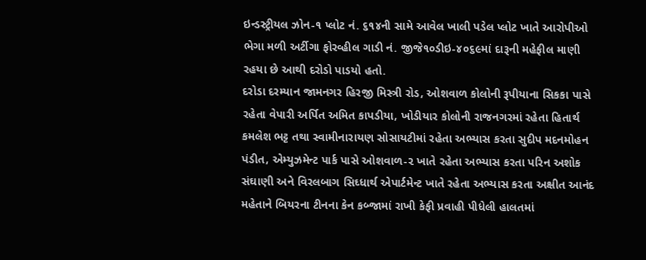ઇન્ડસ્ટ્રીયલ ઝોન-૧ પ્લોટ નં. ૬૧૪ની સામે આવેલ ખાલી પડેલ પ્લોટ ખાતે આરોપીઓ ભેગા મળી અર્ટીગા ફોરવ્હીલ ગાડી નં. જીજે૧૦ડીઇ-૪૦૬૯માં દારૂની મહેફીલ માણી રહયા છે આથી દરોડો પાડયો હતો.
દરોડા દરમ્યાન જામનગર હિરજી મિસ્ત્રી રોડ, ઓશવાળ કોલોની રૂપીયાના સિકકા પાસે રહેતા વેપારી અર્પિત અમિત કાપડીયા, ખોડીયાર કોલોની રાજનગરમાં રહેતા હિતાર્થ કમલેશ ભટ્ટ તથા સ્વામીનારાયણ સોસાયટીમાં રહેતા અભ્યાસ કરતા સુદીપ મદનમોહન પંડીત, એમ્યુઝમેન્ટ પાર્ક પાસે ઓશવાળ-૨ ખાતે રહેતા અભ્યાસ કરતા પરિન અશોક સંઘાણી અને વિરલબાગ સિઘ્ધાર્થ એપાર્ટમેન્ટ ખાતે રહેતા અભ્યાસ કરતા અક્ષીત આનંદ મહેતાને બિયરના ટીનના કેન કબ્જામાં રાખી કેફી પ્રવાહી પીધેલી હાલતમાં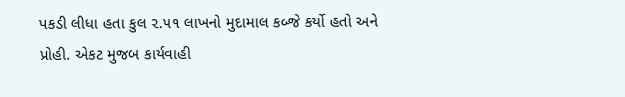પકડી લીધા હતા કુલ ૨.૫૧ લાખનો મુદામાલ કબ્જે કર્યો હતો અને પ્રોહી. એકટ મુજબ કાર્યવાહી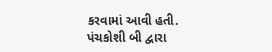કરવામાં આવી હતી.
પંચકોશી બી દ્વારા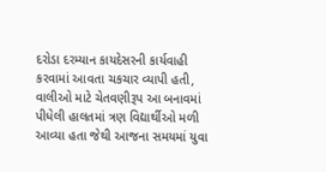દરોડા દરમ્યાન કાયદેસરની કાર્યવાહી કરવામાં આવતા ચકચાર વ્યાપી હતી, વાલીઓ માટે ચેતવણીરૂપ આ બનાવમાં પીધેલી હાલતમાં ત્રણ વિદ્યાર્થીઓ મળી આવ્યા હતા જેથી આજના સમયમાં યુવા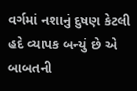વર્ગમાં નશાનું દુષણ કેટલી હદે વ્યાપક બન્યું છે એ બાબતની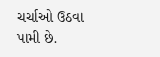ચર્ચાઓ ઉઠવા પામી છે.